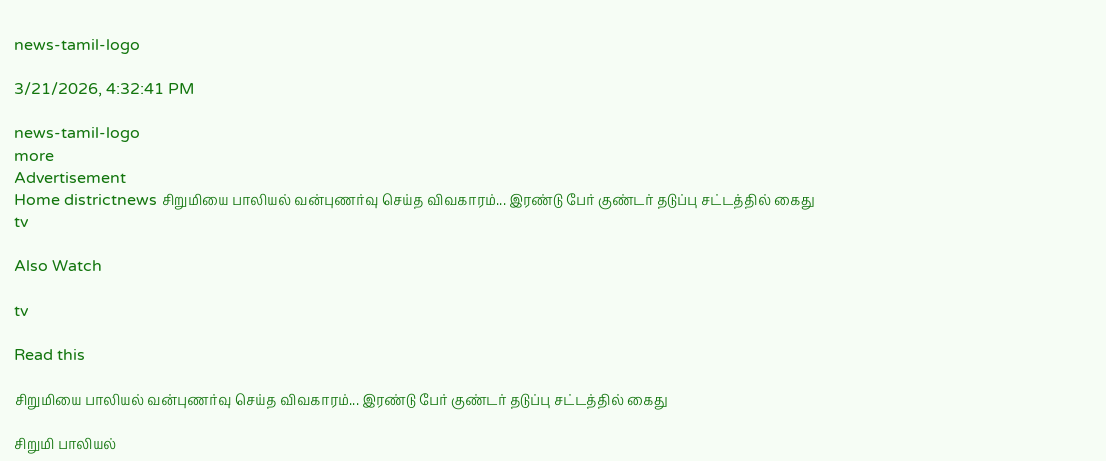news-tamil-logo

3/21/2026, 4:32:41 PM

news-tamil-logo
more
Advertisement
Home districtnews சிறுமியை பாலியல் வன்புணர்வு செய்த விவகாரம்... இரண்டு பேர் குண்டர் தடுப்பு சட்டத்தில் கைது
tv

Also Watch

tv

Read this

சிறுமியை பாலியல் வன்புணர்வு செய்த விவகாரம்... இரண்டு பேர் குண்டர் தடுப்பு சட்டத்தில் கைது

சிறுமி பாலியல்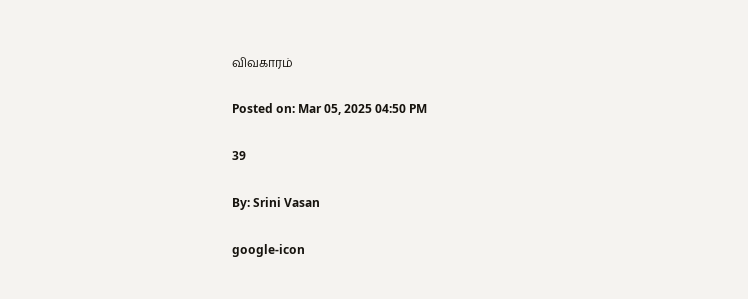விவகாரம்

Posted on: Mar 05, 2025 04:50 PM

39

By: Srini Vasan

google-icon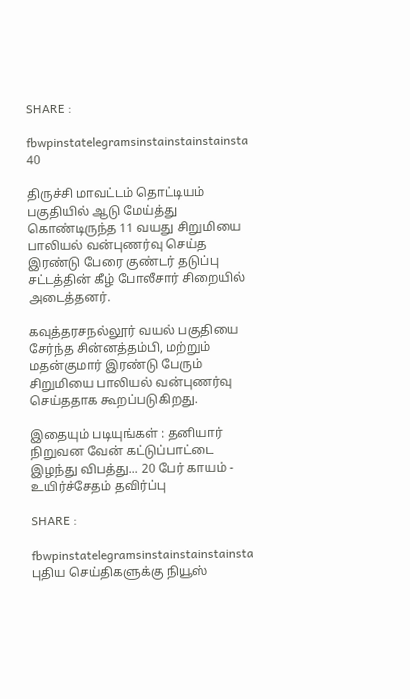SHARE :

fbwpinstatelegramsinstainstainstainsta
40

திருச்சி மாவட்டம் தொட்டியம் பகுதியில் ஆடு மேய்த்து கொண்டிருந்த 11 வயது சிறுமியை பாலியல் வன்புணர்வு செய்த இரண்டு பேரை குண்டர் தடுப்பு சட்டத்தின் கீழ் போலீசார் சிறையில் அடைத்தனர்.

கவுத்தரசநல்லூர் வயல் பகுதியை சேர்ந்த சின்னத்தம்பி, மற்றும் மதன்குமார் இரண்டு பேரும் சிறுமியை பாலியல் வன்புணர்வு செய்ததாக கூறப்படுகிறது.

இதையும் படியுங்கள் : தனியார் நிறுவன வேன் கட்டுப்பாட்டை இழந்து விபத்து... 20 பேர் காயம் - உயிர்ச்சேதம் தவிர்ப்பு

SHARE :

fbwpinstatelegramsinstainstainstainsta
புதிய செய்திகளுக்கு நியூஸ்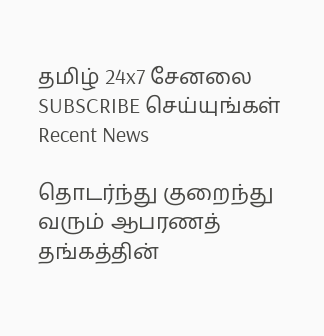தமிழ் 24x7 சேனலை SUBSCRIBE செய்யுங்கள்
Recent News

தொடர்ந்து குறைந்து வரும் ஆபரணத் தங்கத்தின்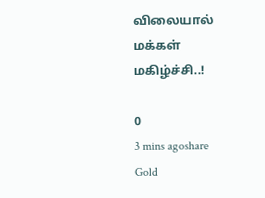விலையால் மக்கள் மகிழ்ச்சி..!

0
3 mins agoshare
Gold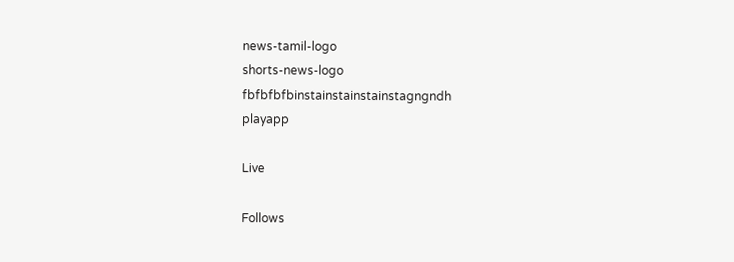news-tamil-logo
shorts-news-logo
fbfbfbfbinstainstainstainstagngndh
playapp

Live

Follows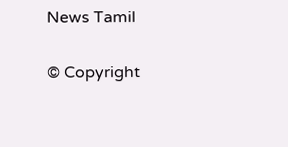News Tamil

© Copyright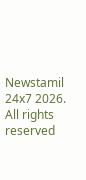Newstamil 24x7 2026. All rights reserved